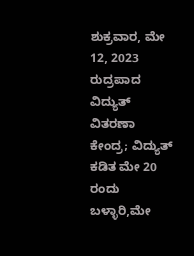ಶುಕ್ರವಾರ, ಮೇ 12, 2023
ರುದ್ರಪಾದ ವಿದ್ಯುತ್ ವಿತರಣಾ ಕೇಂದ್ರ; ವಿದ್ಯುತ್ ಕಡಿತ ಮೇ 20 ರಂದು
ಬಳ್ಳಾರಿ,ಮೇ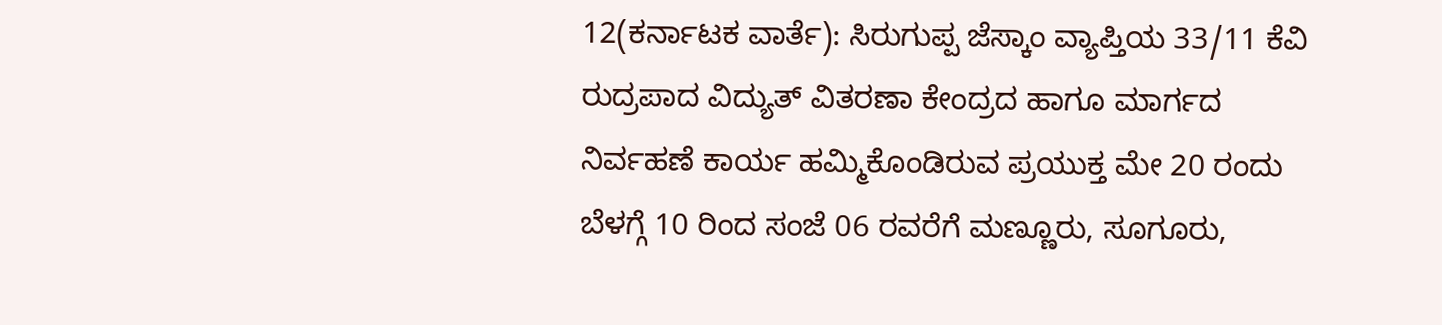12(ಕರ್ನಾಟಕ ವಾರ್ತೆ): ಸಿರುಗುಪ್ಪ ಜೆಸ್ಕಾಂ ವ್ಯಾಪ್ತಿಯ 33/11 ಕೆವಿ ರುದ್ರಪಾದ ವಿದ್ಯುತ್ ವಿತರಣಾ ಕೇಂದ್ರದ ಹಾಗೂ ಮಾರ್ಗದ ನಿರ್ವಹಣೆ ಕಾರ್ಯ ಹಮ್ಮಿಕೊಂಡಿರುವ ಪ್ರಯುಕ್ತ ಮೇ 20 ರಂದು ಬೆಳಗ್ಗೆ 10 ರಿಂದ ಸಂಜೆ 06 ರವರೆಗೆ ಮಣ್ಣೂರು, ಸೂಗೂರು,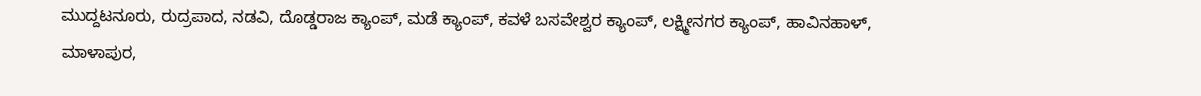ಮುದ್ದಟನೂರು, ರುದ್ರಪಾದ, ನಡವಿ, ದೊಡ್ಡರಾಜ ಕ್ಯಾಂಪ್, ಮಡೆ ಕ್ಯಾಂಪ್, ಕವಳೆ ಬಸವೇಶ್ವರ ಕ್ಯಾಂಪ್, ಲಕ್ಷ್ಮೀನಗರ ಕ್ಯಾಂಪ್, ಹಾವಿನಹಾಳ್, ಮಾಳಾಪುರ,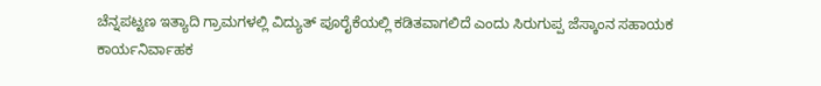ಚೆನ್ನಪಟ್ಟಣ ಇತ್ಯಾದಿ ಗ್ರಾಮಗಳಲ್ಲಿ ವಿದ್ಯುತ್ ಪೂರೈಕೆಯಲ್ಲಿ ಕಡಿತವಾಗಲಿದೆ ಎಂದು ಸಿರುಗುಪ್ಪ ಜೆಸ್ಕಾಂನ ಸಹಾಯಕ ಕಾರ್ಯನಿರ್ವಾಹಕ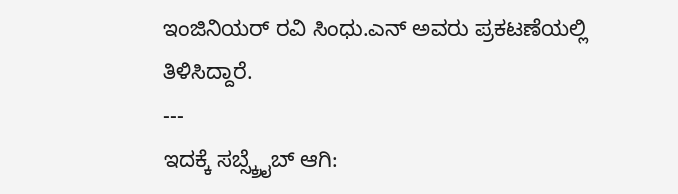ಇಂಜಿನಿಯರ್ ರವಿ ಸಿಂಧು.ಎನ್ ಅವರು ಪ್ರಕಟಣೆಯಲ್ಲಿ ತಿಳಿಸಿದ್ದಾರೆ.
---
ಇದಕ್ಕೆ ಸಬ್ಸ್ಕ್ರೈಬ್ ಆಗಿ: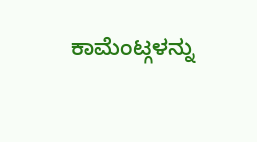ಕಾಮೆಂಟ್ಗಳನ್ನು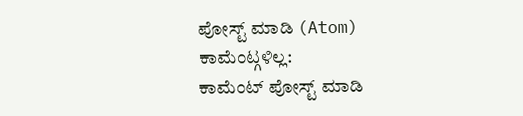ಪೋಸ್ಟ್ ಮಾಡಿ (Atom)
ಕಾಮೆಂಟ್ಗಳಿಲ್ಲ:
ಕಾಮೆಂಟ್ ಪೋಸ್ಟ್ ಮಾಡಿ